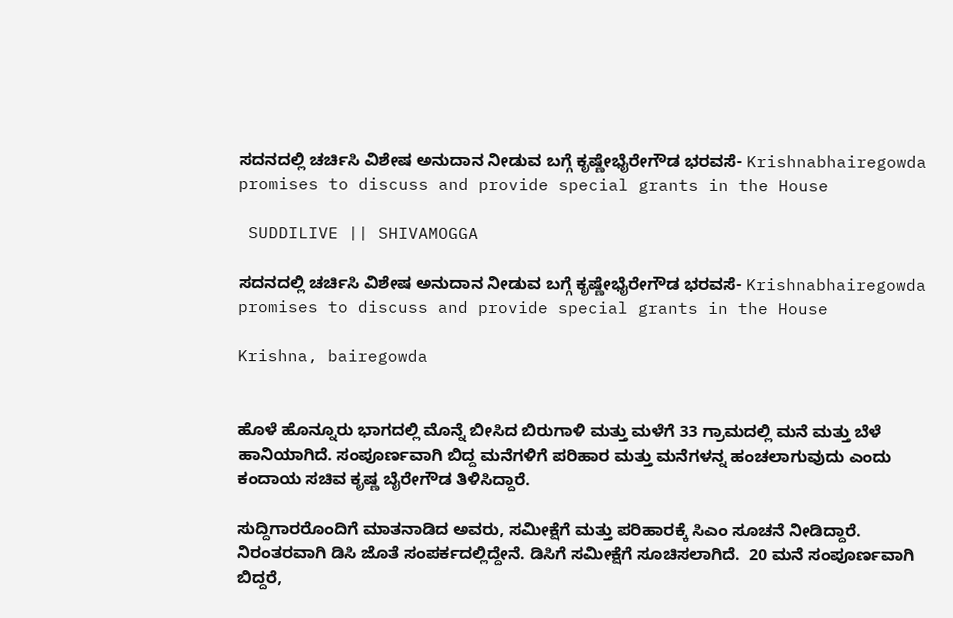ಸದನದಲ್ಲಿ ಚರ್ಚಿಸಿ ವಿಶೇಷ ಅನುದಾನ ನೀಡುವ ಬಗ್ಗೆ ಕೃಷ್ಣೇಭೈರೇಗೌಡ ಭರವಸೆ- Krishnabhairegowda promises to discuss and provide special grants in the House

 SUDDILIVE || SHIVAMOGGA

ಸದನದಲ್ಲಿ ಚರ್ಚಿಸಿ ವಿಶೇಷ ಅನುದಾನ ನೀಡುವ ಬಗ್ಗೆ ಕೃಷ್ಣೇಭೈರೇಗೌಡ ಭರವಸೆ- Krishnabhairegowda promises to discuss and provide special grants in the House

Krishna, bairegowda


ಹೊಳೆ ಹೊನ್ನೂರು ಭಾಗದಲ್ಲಿ ಮೊನ್ನೆ ಬೀಸಿದ ಬಿರುಗಾಳಿ ಮತ್ತು ಮಳೆಗೆ 33 ಗ್ರಾಮದಲ್ಲಿ ಮನೆ ಮತ್ತು ಬೆಳೆ ಹಾನಿಯಾಗಿದೆ. ಸಂಪೂರ್ಣವಾಗಿ ಬಿದ್ದ ಮನೆಗಳಿಗೆ ಪರಿಹಾರ ಮತ್ತು ಮನೆಗಳನ್ನ ಹಂಚಲಾಗುವುದು ಎಂದು ಕಂದಾಯ ಸಚಿವ ಕೃಷ್ಣ ಬೈರೇಗೌಡ ತಿಳಿಸಿದ್ದಾರೆ.

ಸುದ್ದಿಗಾರರೊಂದಿಗೆ ಮಾತನಾಡಿದ ಅವರು, ಸಮೀಕ್ಷೆಗೆ ಮತ್ತು ಪರಿಹಾರಕ್ಕೆ ಸಿಎಂ ಸೂಚನೆ ನೀಡಿದ್ದಾರೆ.  ನಿರಂತರವಾಗಿ ಡಿಸಿ ಜೊತೆ ಸಂಪರ್ಕದಲ್ಲಿದ್ದೇನೆ. ಡಿಸಿಗೆ ಸಮೀಕ್ಷೆಗೆ ಸೂಚಿಸಲಾಗಿದೆ.  20 ಮನೆ ಸಂಪೂರ್ಣವಾಗಿ ಬಿದ್ದರೆ,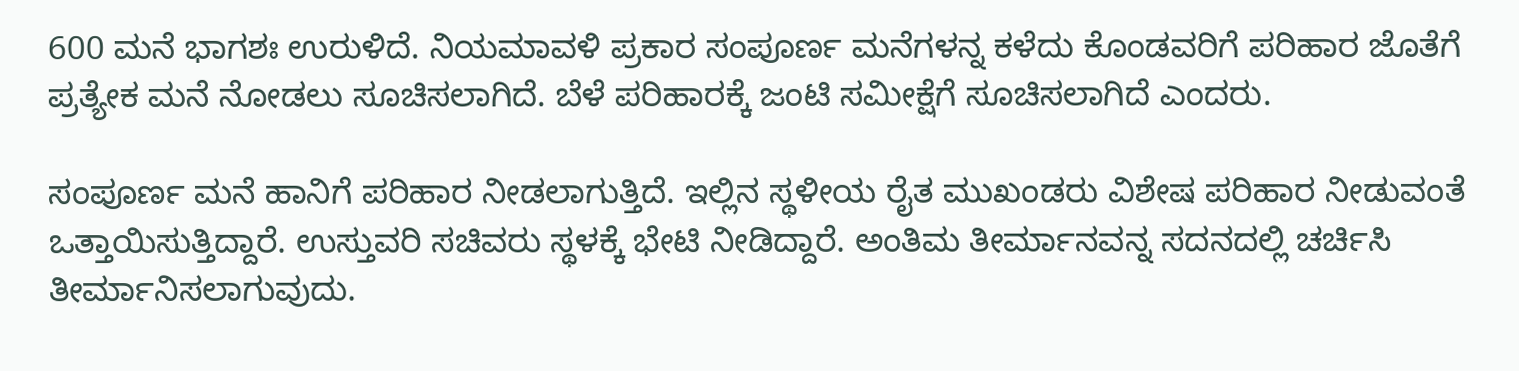600 ಮನೆ ಭಾಗಶಃ ಉರುಳಿದೆ. ನಿಯಮಾವಳಿ ಪ್ರಕಾರ ಸಂಪೂರ್ಣ ಮನೆಗಳನ್ನ ಕಳೆದು ಕೊಂಡವರಿಗೆ ಪರಿಹಾರ ಜೊತೆಗೆ ಪ್ರತ್ಯೇಕ ಮನೆ ನೋಡಲು ಸೂಚಿಸಲಾಗಿದೆ. ಬೆಳೆ ಪರಿಹಾರಕ್ಕೆ ಜಂಟಿ ಸಮೀಕ್ಷೆಗೆ ಸೂಚಿಸಲಾಗಿದೆ ಎಂದರು.

ಸಂಪೂರ್ಣ ಮನೆ ಹಾನಿಗೆ ಪರಿಹಾರ ನೀಡಲಾಗುತ್ತಿದೆ. ಇಲ್ಲಿನ ಸ್ಥಳೀಯ ರೈತ ಮುಖಂಡರು ವಿಶೇಷ ಪರಿಹಾರ ನೀಡುವಂತೆ ಒತ್ತಾಯಿಸುತ್ತಿದ್ದಾರೆ. ಉಸ್ತುವರಿ ಸಚಿವರು ಸ್ಥಳಕ್ಕೆ ಭೇಟಿ ನೀಡಿದ್ದಾರೆ. ಅಂತಿಮ ತೀರ್ಮಾನವನ್ನ ಸದನದಲ್ಲಿ ಚರ್ಚಿಸಿ ತೀರ್ಮಾನಿಸಲಾಗುವುದು.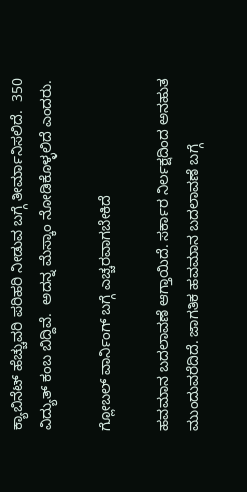ಕ್ಯಾಬಿನೆಟ್ ಹೆಚ್ಚುವರಿ ಪರಿಹರಿ ನೀಡುವ ಬಗ್ಗೆ ತೀರ್ಮಾನಿಸಲಿದೆ.  350 ವಿದ್ಯುತ್ ಕಂಬ ಬಿದ್ದಿವೆ.  ಅದನ್ನ ಮೆಸ್ಕಾಂ ನೋಡಿಕೊಳ್ಳಲಿದೆ ಎಂದರು.

ಗ್ಲೋಬಲ್ ವಾರ್ನಿಂಗ್ ಬಗ್ಗೆ ಎಚ್ಚರವಾಗಬೇಕಿದೆ

ಹವಮಾನ ಬದಲಾವಣೆ ಆಗ್ತಾಯಿದೆ. ಸರ್ಕಾರ ನಿರ್ಲಕ್ಷದಿಂದ ಅನಹುತ ಮುಂದುವರೆದಿದೆ. ಜಾಗತಿಕ ಹವಮಾನ ಬದಲಾವಣೆ ಬಗ್ಗೆ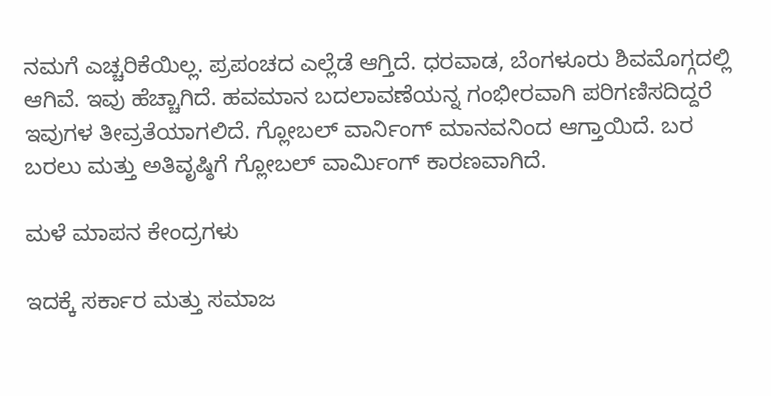ನಮಗೆ ಎಚ್ಚರಿಕೆಯಿಲ್ಲ. ಪ್ರಪಂಚದ ಎಲ್ಲೆಡೆ ಆಗ್ತಿದೆ. ಧರವಾಡ, ಬೆಂಗಳೂರು ಶಿವಮೊಗ್ಗದಲ್ಲಿ ಆಗಿವೆ. ಇವು ಹೆಚ್ಚಾಗಿದೆ. ಹವಮಾನ ಬದಲಾವಣೆಯನ್ನ ಗಂಭೀರವಾಗಿ ಪರಿಗಣಿಸದಿದ್ದರೆ ಇವುಗಳ ತೀವ್ರತೆಯಾಗಲಿದೆ. ಗ್ಲೋಬಲ್ ವಾರ್ನಿಂಗ್ ಮಾನವನಿಂದ ಆಗ್ತಾಯಿದೆ. ಬರ ಬರಲು ಮತ್ತು ಅತಿವೃಷ್ಠಿಗೆ ಗ್ಲೋಬಲ್ ವಾರ್ಮಿಂಗ್ ಕಾರಣವಾಗಿದೆ.

ಮಳೆ ಮಾಪನ ಕೇಂದ್ರಗಳು

ಇದಕ್ಕೆ ಸರ್ಕಾರ ಮತ್ತು ಸಮಾಜ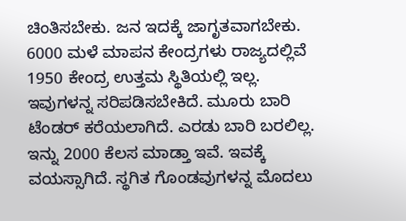ಚಿಂತಿಸಬೇಕು. ಜನ ಇದಕ್ಕೆ ಜಾಗೃತವಾಗಬೇಕು. 6000 ಮಳೆ ಮಾಪನ ಕೇಂದ್ರಗಳು ರಾಜ್ಯದಲ್ಲಿವೆ 1950 ಕೇಂದ್ರ ಉತ್ತಮ ಸ್ಥಿತಿಯಲ್ಲಿ ಇಲ್ಲ. ಇವುಗಳನ್ನ ಸರಿಪಡಿಸಬೇಕಿದೆ. ಮೂರು ಬಾರಿ ಟೆಂಡರ್ ಕರೆಯಲಾಗಿದೆ. ಎರಡು ಬಾರಿ ಬರಲಿಲ್ಲ. ಇನ್ನು 2000 ಕೆಲಸ ಮಾಡ್ತಾ ಇವೆ. ಇವಕ್ಕೆ ವಯಸ್ಸಾಗಿದೆ. ಸ್ಥಗಿತ ಗೊಂಡವುಗಳನ್ನ ಮೊದಲು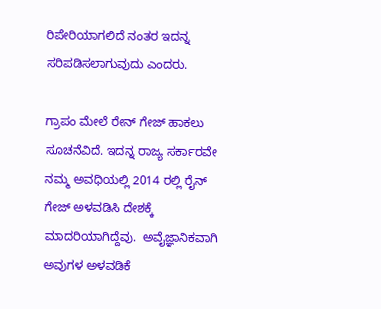ರಿಪೇರಿಯಾಗಲಿದೆ ನಂತರ ಇದನ್ನ ಸರಿಪಡಿಸಲಾಗುವುದು ಎಂದರು.

ಗ್ರಾಪಂ ಮೇಲೆ ರೇನ್ ಗೇಜ್ ಹಾಕಲು ಸೂಚನೆವಿದೆ. ಇದನ್ನ ರಾಜ್ಯ ಸರ್ಕಾರವೇ ನಮ್ಮ ಅವಧಿಯಲ್ಲಿ 2014 ರಲ್ಲಿ ರೈನ್ ಗೇಜ್ ಅಳವಡಿಸಿ ದೇಶಕ್ಕೆ ಮಾದರಿಯಾಗಿದ್ದೆವು.  ಅವೈಜ್ಞಾನಿಕವಾಗಿ ಅವುಗಳ ಅಳವಡಿಕೆ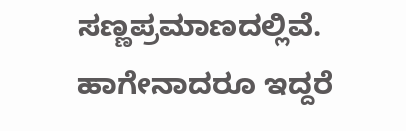ಸಣ್ಣಪ್ರಮಾಣದಲ್ಲಿವೆ. ಹಾಗೇನಾದರೂ ಇದ್ದರೆ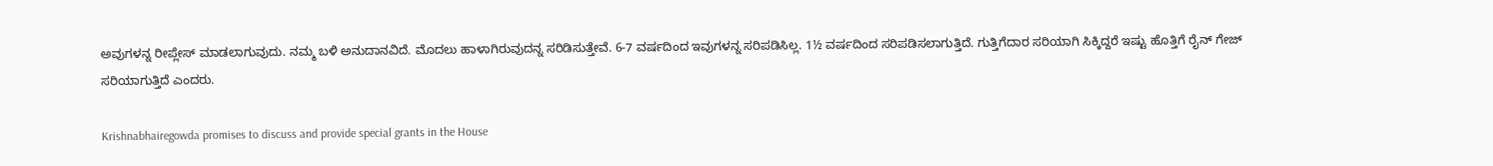ಅವುಗಳನ್ನ ರೀಪ್ಲೇಸ್ ಮಾಡಲಾಗುವುದು. ನಮ್ಮ ಬಳಿ ಅನುದಾನವಿದೆ. ಮೊದಲು ಹಾಳಾಗಿರುವುದನ್ನ ಸರಿಡಿಸುತ್ತೇವೆ. 6-7 ವರ್ಷದಿಂದ ಇವುಗಳನ್ನ ಸರಿಪಡಿಸಿಲ್ಲ. 1½ ವರ್ಷದಿಂದ ಸರಿಪಡಿಸಲಾಗುತ್ತಿದೆ. ಗುತ್ತಿಗೆದಾರ ಸರಿಯಾಗಿ ಸಿಕ್ಕಿದ್ದರೆ ಇಷ್ಟು ಹೊತ್ತಿಗೆ ರೈನ್ ಗೇಜ್ ಸರಿಯಾಗುತ್ತಿದೆ ಎಂದರು.

Krishnabhairegowda promises to discuss and provide special grants in the House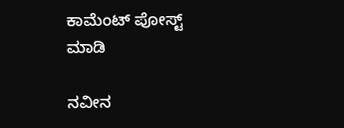ಕಾಮೆಂಟ್‌‌ ಪೋಸ್ಟ್‌ ಮಾಡಿ

ನವೀನ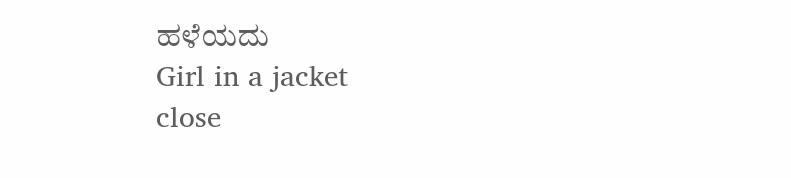ಹಳೆಯದು
Girl in a jacket
close